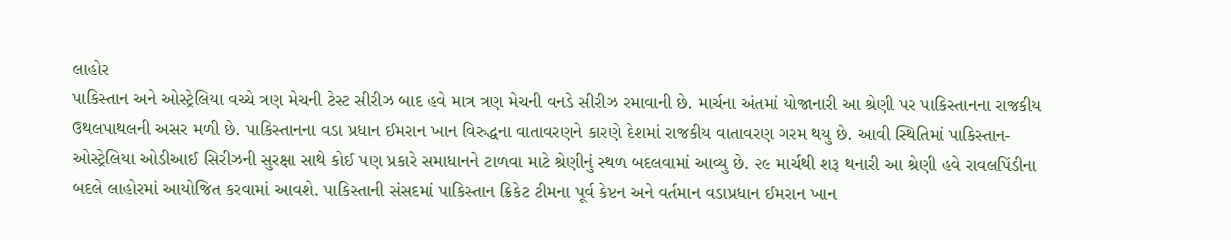લાહોર
પાકિસ્તાન અને ઓસ્ટ્રેલિયા વચ્ચે ત્રણ મેચની ટેસ્ટ સીરીઝ બાદ હવે માત્ર ત્રણ મેચની વનડે સીરીઝ રમાવાની છે. માર્ચના અંતમાં યોજાનારી આ શ્રેણી પર પાકિસ્તાનના રાજકીય ઉથલપાથલની અસર મળી છે. પાકિસ્તાનના વડા પ્રધાન ઈમરાન ખાન વિરુદ્ધના વાતાવરણને કારણે દેશમાં રાજકીય વાતાવરણ ગરમ થયુ છે. આવી સ્થિતિમાં પાકિસ્તાન-ઓસ્ટ્રેલિયા ઓડીઆઈ સિરીઝની સુરક્ષા સાથે કોઈ પણ પ્રકારે સમાધાનને ટાળવા માટે શ્રેણીનું સ્થળ બદલવામાં આવ્યુ છે. ૨૯ માર્ચથી શરૂ થનારી આ શ્રેણી હવે રાવલપિંડીના બદલે લાહોરમાં આયોજિત કરવામાં આવશે. પાકિસ્તાની સંસદમાં પાકિસ્તાન ક્રિકેટ ટીમના પૂર્વ કેપ્ટન અને વર્તમાન વડાપ્રધાન ઈમરાન ખાન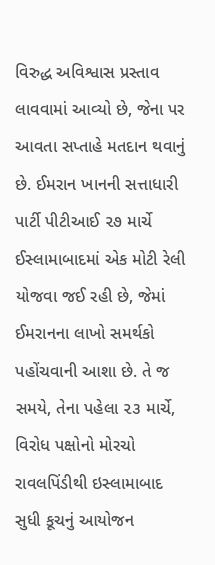વિરુદ્ધ અવિશ્વાસ પ્રસ્તાવ લાવવામાં આવ્યો છે, જેના પર આવતા સપ્તાહે મતદાન થવાનું છે. ઈમરાન ખાનની સત્તાધારી પાર્ટી પીટીઆઈ ૨૭ માર્ચે ઈસ્લામાબાદમાં એક મોટી રેલી યોજવા જઈ રહી છે, જેમાં ઈમરાનના લાખો સમર્થકો પહોંચવાની આશા છે. તે જ સમયે, તેના પહેલા ૨૩ માર્ચે, વિરોધ પક્ષોનો મોરચો રાવલપિંડીથી ઇસ્લામાબાદ સુધી કૂચનું આયોજન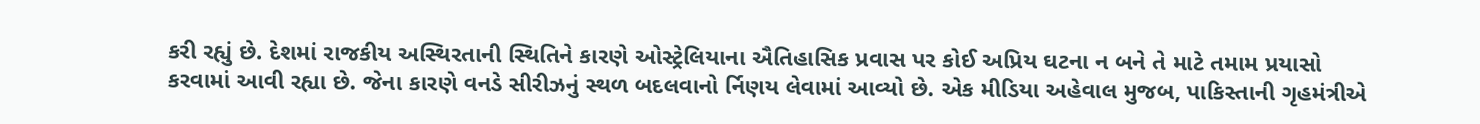કરી રહ્યું છે. દેશમાં રાજકીય અસ્થિરતાની સ્થિતિને કારણે ઓસ્ટ્રેલિયાના ઐતિહાસિક પ્રવાસ પર કોઈ અપ્રિય ઘટના ન બને તે માટે તમામ પ્રયાસો કરવામાં આવી રહ્યા છે. જેના કારણે વનડે સીરીઝનું સ્થળ બદલવાનો ર્નિણય લેવામાં આવ્યો છે. એક મીડિયા અહેવાલ મુજબ, પાકિસ્તાની ગૃહમંત્રીએ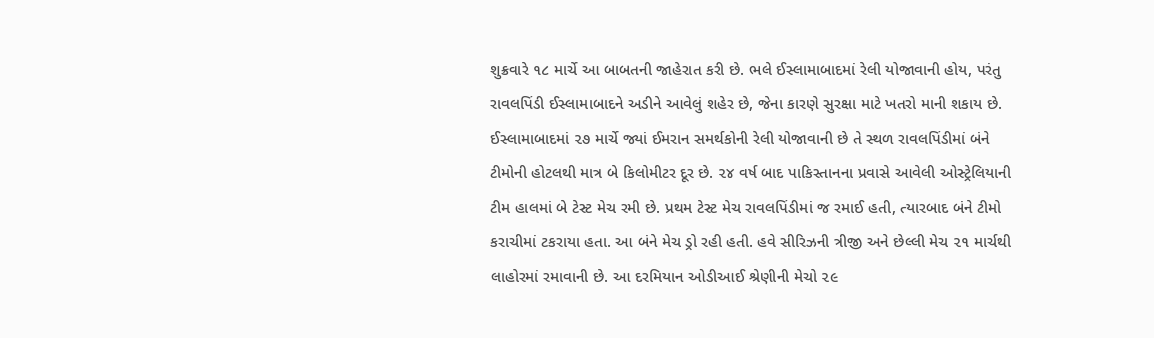શુક્રવારે ૧૮ માર્ચે આ બાબતની જાહેરાત કરી છે. ભલે ઈસ્લામાબાદમાં રેલી યોજાવાની હોય, પરંતુ રાવલપિંડી ઈસ્લામાબાદને અડીને આવેલું શહેર છે, જેના કારણે સુરક્ષા માટે ખતરો માની શકાય છે. ઈસ્લામાબાદમાં ૨૭ માર્ચે જ્યાં ઈમરાન સમર્થકોની રેલી યોજાવાની છે તે સ્થળ રાવલપિંડીમાં બંને ટીમોની હોટલથી માત્ર બે કિલોમીટર દૂર છે. ૨૪ વર્ષ બાદ પાકિસ્તાનના પ્રવાસે આવેલી ઓસ્ટ્રેલિયાની ટીમ હાલમાં બે ટેસ્ટ મેચ રમી છે. પ્રથમ ટેસ્ટ મેચ રાવલપિંડીમાં જ રમાઈ હતી, ત્યારબાદ બંને ટીમો કરાચીમાં ટકરાયા હતા. આ બંને મેચ ડ્રો રહી હતી. હવે સીરિઝની ત્રીજી અને છેલ્લી મેચ ૨૧ માર્ચથી લાહોરમાં રમાવાની છે. આ દરમિયાન ઓડીઆઈ શ્રેણીની મેચો ૨૯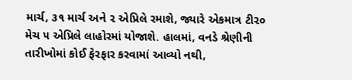માર્ચ, ૩૧ માર્ચ અને ૨ એપ્રિલે રમાશે, જ્યારે એકમાત્ર ટી૨૦ મેચ ૫ એપ્રિલે લાહોરમાં યોજાશે. હાલમાં, વનડે શ્રેણીની તારીખોમાં કોઈ ફેરફાર કરવામાં આવ્યો નથી,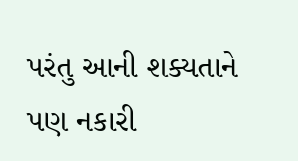પરંતુ આની શક્યતાને પણ નકારી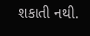શકાતી નથી.